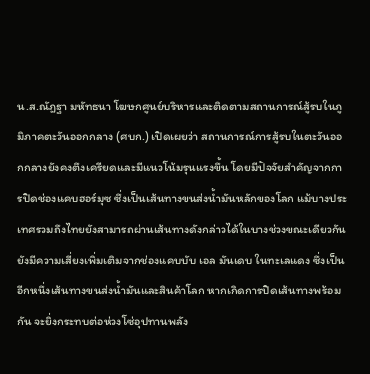น.ส.ณัฎฐา มหัทธนา โฆษกศูนย์บริหารและติดตามสถานการณ์สู้รบในภูมิภาคตะวันออกกลาง (ศบก.) เปิดเผยว่า สถานการณ์การสู้รบในตะวันออกกลางยังคงตึงเครียดและมีแนวโน้มรุนแรงขึ้น โดยมีปัจจัยสำคัญจากการปิดช่องแคบฮอร์มุซ ซึ่งเป็นเส้นทางขนส่งน้ำมันหลักของโลก แม้บางประเทศรวมถึงไทยยังสามารถผ่านเส้นทางดังกล่าวได้ในบางช่วงขณะเดียวกัน ยังมีความเสี่ยงเพิ่มเติมจากช่องแคบบับ เอล มันเดบ ในทะเลแดง ซึ่งเป็นอีกหนึ่งเส้นทางขนส่งน้ำมันและสินค้าโลก หากเกิดการปิดเส้นทางพร้อมกัน จะยิ่งกระทบต่อห่วงโซ่อุปทานพลัง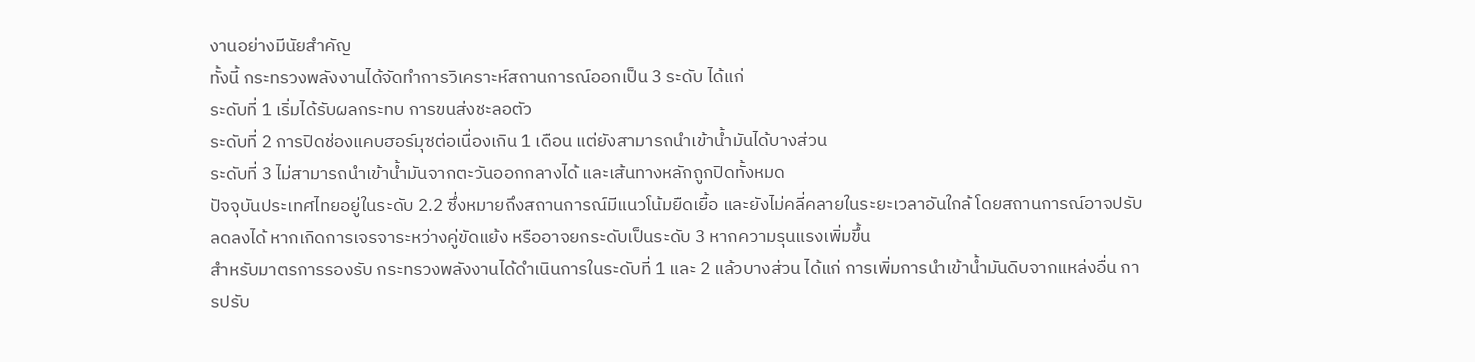งานอย่างมีนัยสำคัญ
ทั้งนี้ กระทรวงพลังงานได้จัดทำการวิเคราะห์สถานการณ์ออกเป็น 3 ระดับ ได้แก่
ระดับที่ 1 เริ่มได้รับผลกระทบ การขนส่งชะลอตัว
ระดับที่ 2 การปิดช่องแคบฮอร์มุซต่อเนื่องเกิน 1 เดือน แต่ยังสามารถนำเข้าน้ำมันได้บางส่วน
ระดับที่ 3 ไม่สามารถนำเข้าน้ำมันจากตะวันออกกลางได้ และเส้นทางหลักถูกปิดทั้งหมด
ปัจจุบันประเทศไทยอยู่ในระดับ 2.2 ซึ่งหมายถึงสถานการณ์มีแนวโน้มยืดเยื้อ และยังไม่คลี่คลายในระยะเวลาอันใกล้ โดยสถานการณ์อาจปรับลดลงได้ หากเกิดการเจรจาระหว่างคู่ขัดแย้ง หรืออาจยกระดับเป็นระดับ 3 หากความรุนแรงเพิ่มขึ้น
สำหรับมาตรการรองรับ กระทรวงพลังงานได้ดำเนินการในระดับที่ 1 และ 2 แล้วบางส่วน ได้แก่ การเพิ่มการนำเข้าน้ำมันดิบจากแหล่งอื่น การปรับ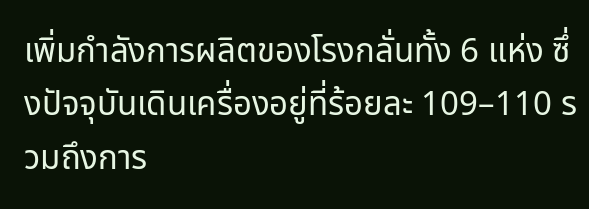เพิ่มกำลังการผลิตของโรงกลั่นทั้ง 6 แห่ง ซึ่งปัจจุบันเดินเครื่องอยู่ที่ร้อยละ 109–110 รวมถึงการ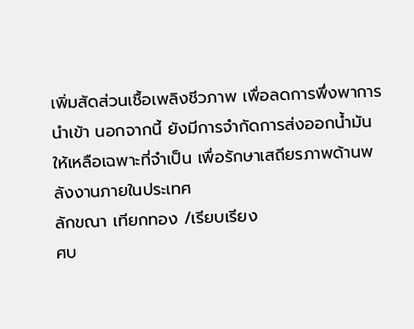เพิ่มสัดส่วนเชื้อเพลิงชีวภาพ เพื่อลดการพึ่งพาการนำเข้า นอกจากนี้ ยังมีการจำกัดการส่งออกน้ำมันให้เหลือเฉพาะที่จำเป็น เพื่อรักษาเสถียรภาพด้านพลังงานภายในประเทศ
ลักขณา เทียกทอง /เรียบเรียง
ศบ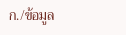ก./ข้อมูล